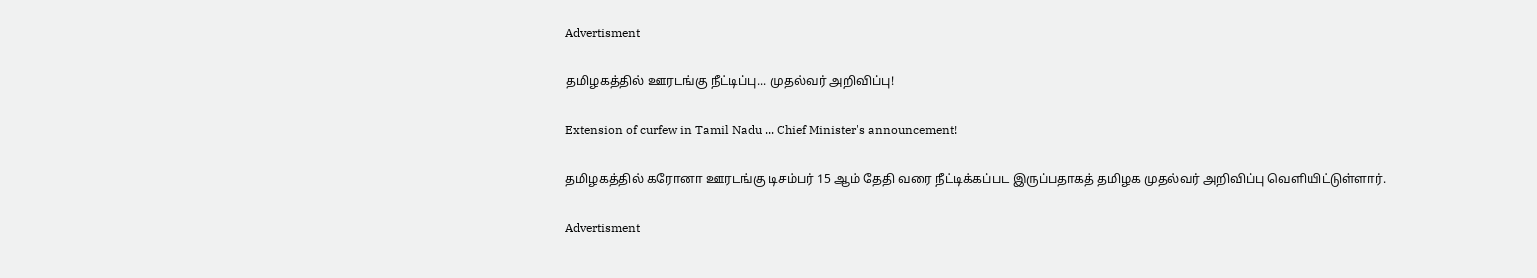Advertisment

தமிழகத்தில் ஊரடங்கு நீட்டிப்பு... முதல்வர் அறிவிப்பு!

Extension of curfew in Tamil Nadu ... Chief Minister's announcement!

தமிழகத்தில் கரோனா ஊரடங்கு டிசம்பர் 15 ஆம் தேதி வரை நீட்டிக்கப்பட இருப்பதாகத் தமிழக முதல்வர் அறிவிப்பு வெளியிட்டுள்ளார்.

Advertisment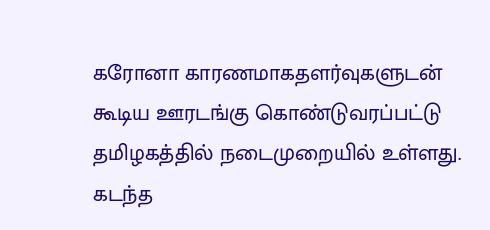கரோனா காரணமாகதளர்வுகளுடன் கூடிய ஊரடங்கு கொண்டுவரப்பட்டு தமிழகத்தில் நடைமுறையில் உள்ளது. கடந்த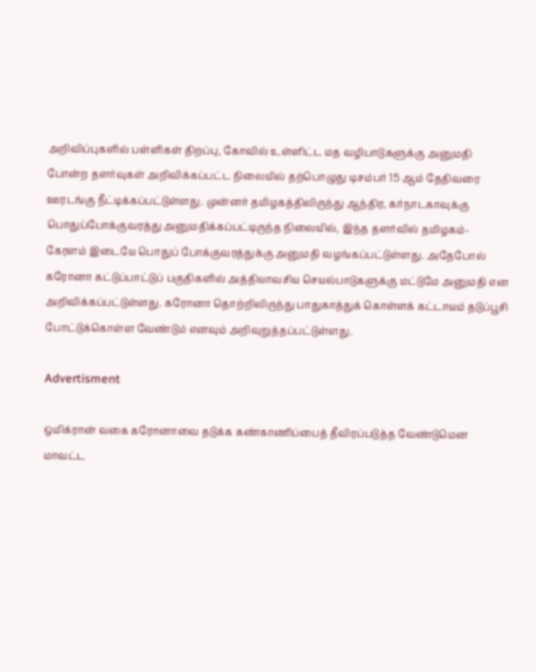அறிவிப்புகளில் பள்ளிகள் திறப்பு, கோவில் உள்ளிட்ட மத வழிபாடுகளுக்கு அனுமதி போன்ற தளர்வுகள் அறிவிக்கப்பட்ட நிலையில் தற்பொழுது டிசம்பர் 15 ஆம் தேதிவரை ஊரடங்கு நீட்டிக்கப்பட்டுள்ளது. முன்னர் தமிழகத்திலிருந்து ஆந்திர, கர்நாடகாவுக்கு பொதுப்போக்குவரத்து அனுமதிக்கப்பட்டிருந்த நிலையில், இந்த தளர்வில் தமிழகம்- கேரளம் இடையே பொதுப் போக்குவரத்துக்கு அனுமதி வழங்கப்பட்டுள்ளது. அதேபோல் கரோனா கட்டுப்பாட்டுப் பகுதிகளில் அத்தியாவசிய செயல்பாடுகளுக்கு மட்டுமே அனுமதி என அறிவிக்கப்பட்டுள்ளது. கரோனா தொற்றிலிருந்து பாதுகாத்துக் கொள்ளக் கட்டாயம் தடுப்பூசி போட்டுக்கொள்ள வேண்டும் எனவும் அறிவுறுத்தப்பட்டுள்ளது.

Advertisment

ஒமிக்ரான் வகை கரோனாவை தடுக்க கண்காணிப்பைத் தீவிரப்படுத்த வேண்டுமென மாவட்ட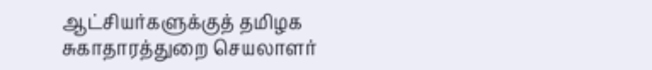ஆட்சியர்களுக்குத் தமிழக சுகாதாரத்துறை செயலாளர்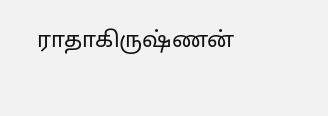ராதாகிருஷ்ணன்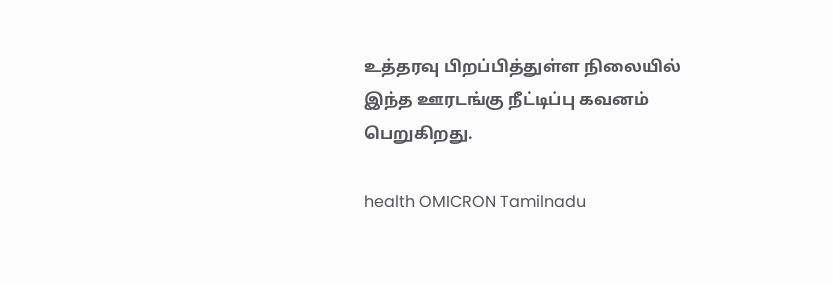உத்தரவு பிறப்பித்துள்ள நிலையில் இந்த ஊரடங்கு நீட்டிப்பு கவனம் பெறுகிறது.

health OMICRON Tamilnadu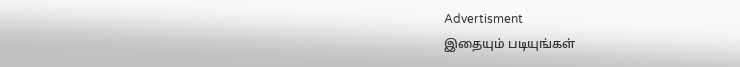Advertisment
இதையும் படியுங்கள்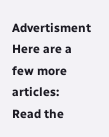Advertisment
Here are a few more articles:
Read the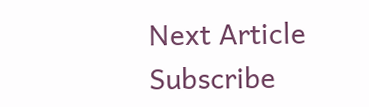Next Article
Subscribe